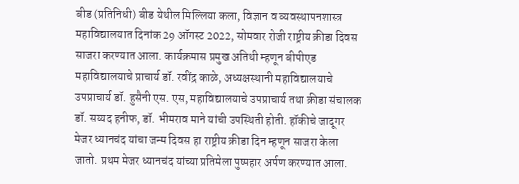बीड (प्रतिनिधी) बीड येथील मिल्लिया कला, विज्ञान व व्यवस्थापनशास्त्र महाविद्यालयात दिनांक 29 ऑगस्ट 2022, सोमवार रोजी राष्ट्रीय क्रीडा दिवस साजरा करण्यात आला. कार्यक्रमास प्रमुख अतिथी म्हणून बीपीएड महाविद्यालयाचे प्राचार्य डॉ. रवींद्र काळे, अध्यक्षस्थानी महाविद्यालयाचे उपप्राचार्य डॉ. हुसैनी एस. एस, महाविद्यालयाचे उपप्राचार्य तथा क्रीडा संचालक डॉ. सय्यद हनीफ, डॉ. भीमराव माने यांची उपस्थिती होती. हॉकीचे जादूगर मेजर ध्यानचंद यांचा जन्म दिवस हा राष्ट्रीय क्रीडा दिन म्हणून साजरा केला जातो. प्रथम मेजर ध्यानचंद यांच्या प्रतिमेला पुष्पहार अर्पण करण्यात आला.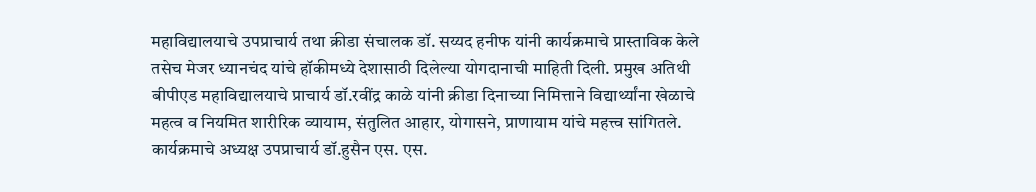महाविद्यालयाचे उपप्राचार्य तथा क्रीडा संचालक डॉ. सय्यद हनीफ यांनी कार्यक्रमाचे प्रास्ताविक केले तसेच मेजर ध्यानचंद यांचे हॉकीमध्ये देशासाठी दिलेल्या योगदानाची माहिती दिली. प्रमुख अतिथी बीपीएड महाविद्यालयाचे प्राचार्य डॉ.रवींद्र काळे यांनी क्रीडा दिनाच्या निमित्ताने विद्यार्थ्यांना खेळाचे महत्व व नियमित शारीरिक व्यायाम, संतुलित आहार, योगासने, प्राणायाम यांचे महत्त्व सांगितले. कार्यक्रमाचे अध्यक्ष उपप्राचार्य डॉ.हुसैन एस. एस.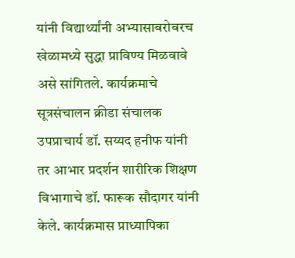यांनी विद्यार्थ्यांनी अभ्यासाबरोबरच खेळामध्ये सुद्धा प्राविण्य मिळवावे असे सांगितले. कार्यक्रमाचे सूत्रसंचालन क्रीडा संचालक उपप्राचार्य डॉ. सय्यद हनीफ यांनी तर आभार प्रदर्शन शारीरिक शिक्षण विभागाचे डॉ. फारूक सौदागर यांनी केले. कार्यक्रमास प्राध्यापिका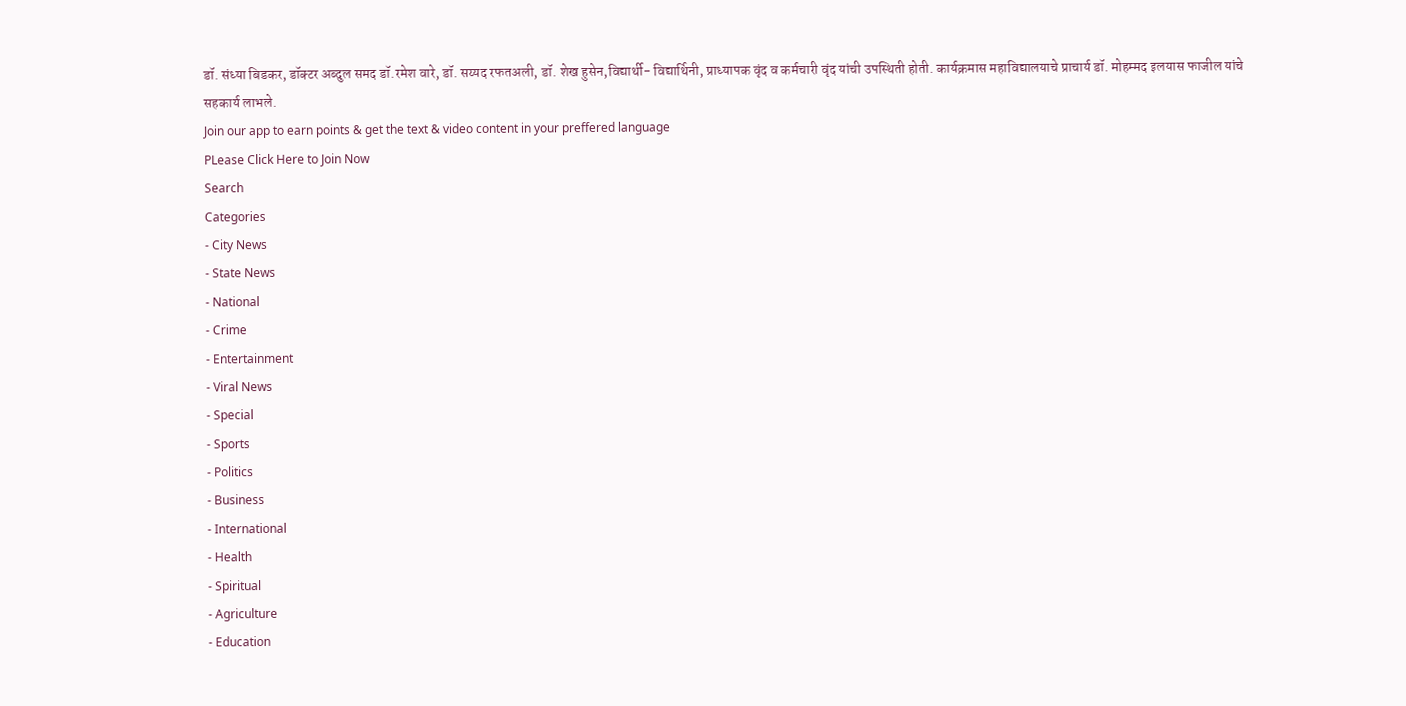डॉ. संध्या बिडकर, डॉक्टर अब्दुल समद डॉ.रमेश वारे, डॉ. सय्यद रफतअली, डॉ. शेख हुसेन,विद्यार्थी- विद्यार्थिनी, प्राध्यापक वृंद व कर्मचारी वृंद यांची उपस्थिती होती. कार्यक्रमास महाविद्यालयाचे प्राचार्य डॉ. मोहम्मद इलयास फाजील यांचे सहकार्य लाभले.
Join our app to earn points & get the text & video content in your preffered language
PLease Click Here to Join Now
Search
Categories
- City News
- State News
- National
- Crime
- Entertainment
- Viral News
- Special
- Sports
- Politics
- Business
- International
- Health
- Spiritual
- Agriculture
- Education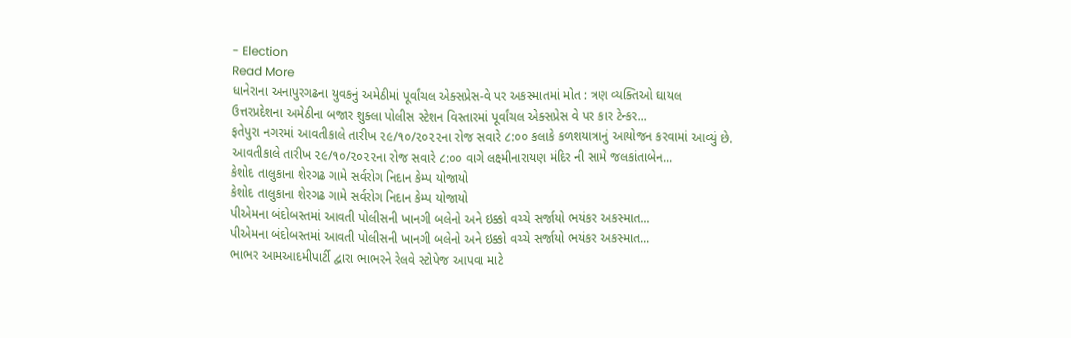- Election
Read More
ધાનેરાના અનાપુરગઢના યુવકનું અમેઠીમાં પૂર્વાંચલ એક્સપ્રેસ-વે પર અકસ્માતમાં મોત : ત્રણ વ્યક્તિઓ ઘાયલ
ઉત્તરપ્રદેશના અમેઠીના બજાર શુક્લા પોલીસ સ્ટેશન વિસ્તારમાં પૂર્વાંચલ એક્સપ્રેસ વે પર કાર ટેન્કર...
ફતેપુરા નગરમાં આવતીકાલે તારીખ ૨૯/૧૦/૨૦૨૨ના રોજ સવારે ૮:૦૦ કલાકે કળશયાત્રાનું આયોજન કરવામાં આવ્યું છે.
આવતીકાલે તારીખ ૨૯/૧૦/૨૦૨૨ના રોજ સવારે ૮:૦૦ વાગે લક્ષ્મીનારાયણ મંદિર ની સામે જલકાંતાબેન...
કેશોદ તાલુકાના શેરગઢ ગામે સર્વરોગ નિદાન કેમ્પ યોજાયો
કેશોદ તાલુકાના શેરગઢ ગામે સર્વરોગ નિદાન કેમ્પ યોજાયો
પીએમના બંદોબસ્તમાં આવતી પોલીસની ખાનગી બલેનો અને ઇક્કો વચ્ચે સર્જાયો ભયંકર અકસ્માત...
પીએમના બંદોબસ્તમાં આવતી પોલીસની ખાનગી બલેનો અને ઇક્કો વચ્ચે સર્જાયો ભયંકર અકસ્માત...
ભાભર આમઆદમીપાર્ટી દ્વારા ભાભરને રેલવે સ્ટોપેજ આપવા માટે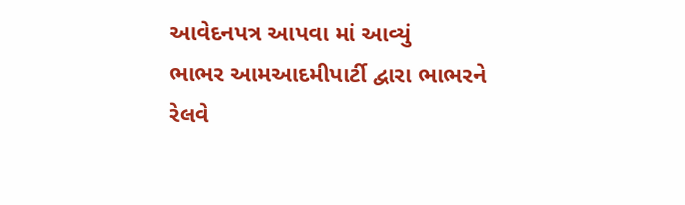આવેદનપત્ર આપવા માં આવ્યું
ભાભર આમઆદમીપાર્ટી દ્વારા ભાભરને રેલવે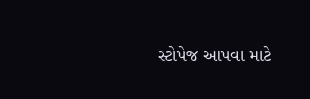સ્ટોપેજ આપવા માટે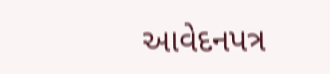આવેદનપત્ર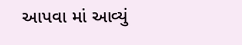આપવા માં આવ્યું